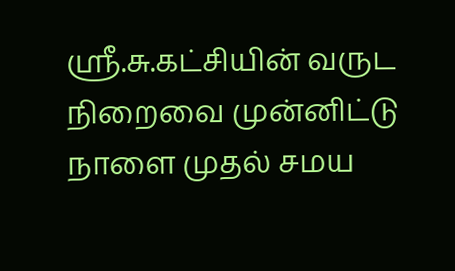ஸ்ரீ.சு.கட்சியின் வருட நிறைவை முன்னிட்டு நாளை முதல் சமய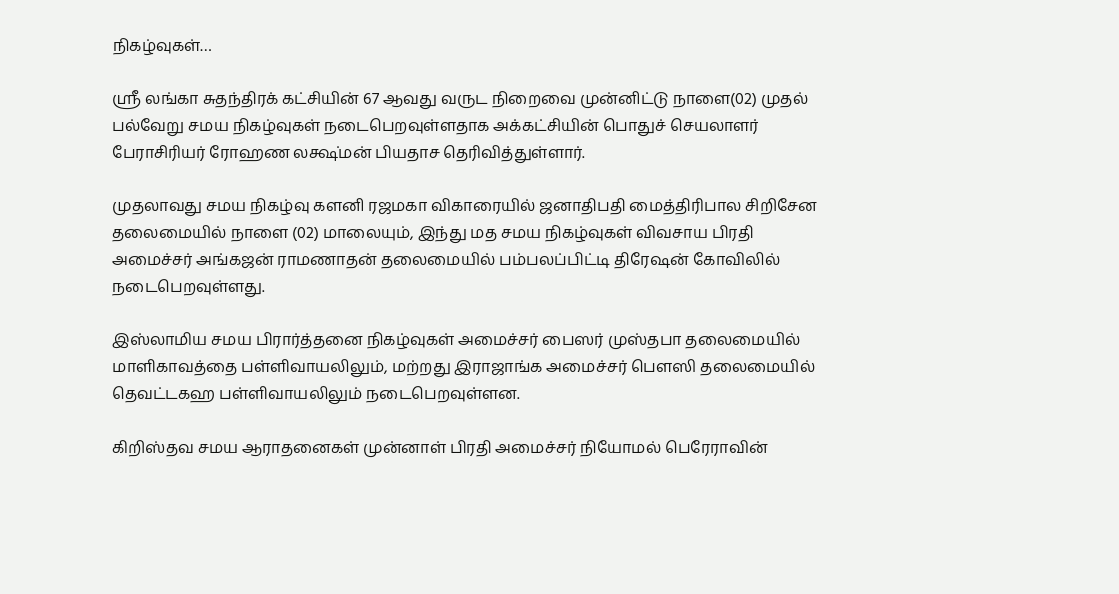நிகழ்வுகள்…

ஸ்ரீ லங்கா சுதந்திரக் கட்சியின் 67 ஆவது வருட நிறைவை முன்னிட்டு நாளை(02) முதல் பல்வேறு சமய நிகழ்வுகள் நடைபெறவுள்ளதாக அக்கட்சியின் பொதுச் செயலாளர் பேராசிரியர் ரோஹண லக்ஷ்மன் பியதாச தெரிவித்துள்ளார்.

முதலாவது சமய நிகழ்வு களனி ரஜமகா விகாரையில் ஜனாதிபதி மைத்திரிபால சிறிசேன தலைமையில் நாளை (02) மாலையும், இந்து மத சமய நிகழ்வுகள் விவசாய பிரதி அமைச்சர் அங்கஜன் ராமணாதன் தலைமையில் பம்பலப்பிட்டி திரேஷன் கோவிலில் நடைபெறவுள்ளது.

இஸ்லாமிய சமய பிரார்த்தனை நிகழ்வுகள் அமைச்சர் பைஸர் முஸ்தபா தலைமையில் மாளிகாவத்தை பள்ளிவாயலிலும், மற்றது இராஜாங்க அமைச்சர் பௌஸி தலைமையில் தெவட்டகஹ பள்ளிவாயலிலும் நடைபெறவுள்ளன.

கிறிஸ்தவ சமய ஆராதனைகள் முன்னாள் பிரதி அமைச்சர் நியோமல் பெரேராவின்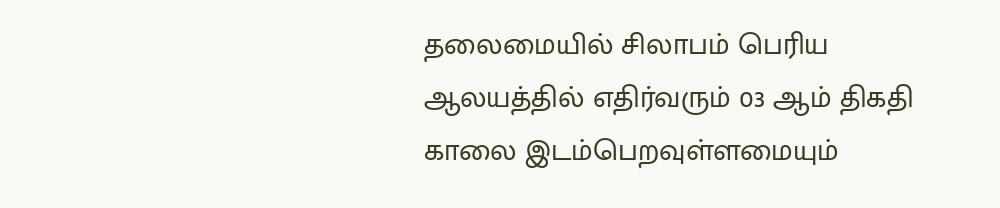தலைமையில் சிலாபம் பெரிய ஆலயத்தில் எதிர்வரும் 03 ஆம் திகதி காலை இடம்பெறவுள்ளமையும்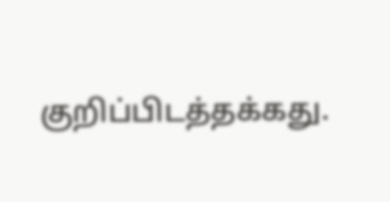குறிப்பிடத்தக்கது.